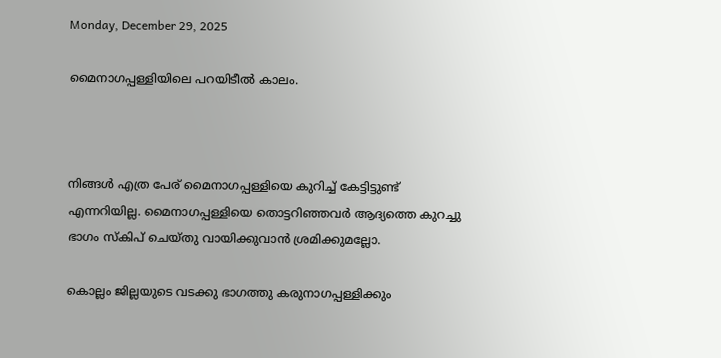Monday, December 29, 2025

മൈനാഗപ്പള്ളിയിലെ പറയിടീൽ കാലം.



നിങ്ങൾ എത്ര പേര് മൈനാഗപ്പള്ളിയെ കുറിച്ച് കേട്ടിട്ടുണ്ട് എന്നറിയില്ല. മൈനാഗപ്പള്ളിയെ തൊട്ടറിഞ്ഞവർ ആദ്യത്തെ കുറച്ചു ഭാഗം സ്കിപ് ചെയ്തു വായിക്കുവാൻ ശ്രമിക്കുമല്ലോ.

കൊല്ലം ജില്ലയുടെ വടക്കു ഭാഗത്തു കരുനാഗപ്പള്ളിക്കും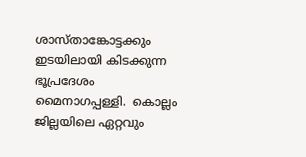ശാസ്താങ്കോട്ടക്കും ഇടയിലായി കിടക്കുന്ന ഭൂപ്രദേശം മൈനാഗപ്പള്ളി.  കൊല്ലം ജില്ലയിലെ ഏറ്റവും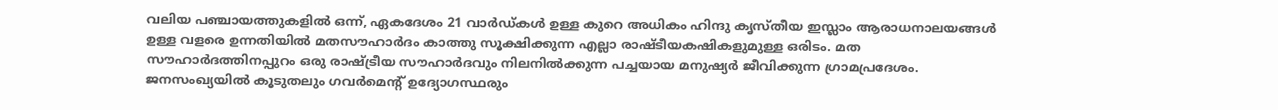വലിയ പഞ്ചായത്തുകളിൽ ഒന്ന്, ഏകദേശം 21 വാർഡ്‌കൾ ഉള്ള കുറെ അധികം ഹിന്ദു കൃസ്തീയ ഇസ്ലാം ആരാധനാലയങ്ങൾ ഉള്ള വളരെ ഉന്നതിയിൽ മതസൗഹാർദം കാത്തു സൂക്ഷിക്കുന്ന എല്ലാ രാഷ്‌ടീയകഷികളുമുള്ള ഒരിടം. മത സൗഹാർദത്തിനപ്പുറം ഒരു രാഷ്ട്രീയ സൗഹാർദവും നിലനിൽക്കുന്ന പച്ചയായ മനുഷ്യർ ജീവിക്കുന്ന ഗ്രാമപ്രദേശം. ജനസംഖ്യയിൽ കൂടുതലും ഗവർമെന്റ് ഉദ്യോഗസ്ഥരും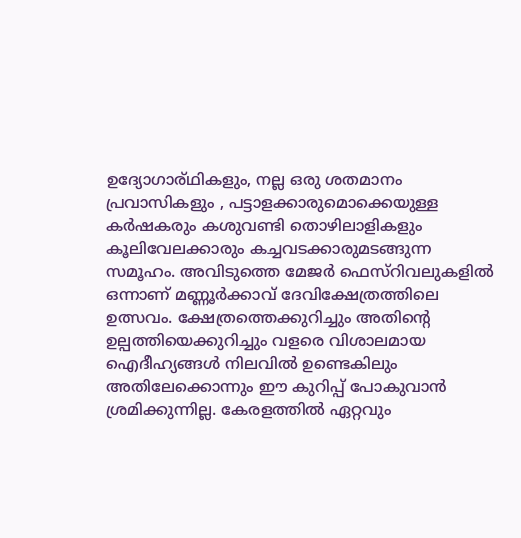ഉദ്യോഗാര്ഥികളും, നല്ല ഒരു ശതമാനം പ്രവാസികളും , പട്ടാളക്കാരുമൊക്കെയുള്ള കർഷകരും കശുവണ്ടി തൊഴിലാളികളും കൂലിവേലക്കാരും കച്ചവടക്കാരുമടങ്ങുന്ന സമൂഹം. അവിടുത്തെ മേജർ ഫെസ്റിവലുകളിൽ ഒന്നാണ് മണ്ണൂർക്കാവ്‌ ദേവിക്ഷേത്രത്തിലെ ഉത്സവം. ക്ഷേത്രത്തെക്കുറിച്ചും അതിന്റെ ഉല്പത്തിയെക്കുറിച്ചും വളരെ വിശാലമായ ഐദീഹ്യങ്ങൾ നിലവിൽ ഉണ്ടെകിലും അതിലേക്കൊന്നും ഈ കുറിപ്പ് പോകുവാൻ ശ്രമിക്കുന്നില്ല. കേരളത്തിൽ ഏറ്റവും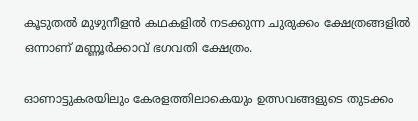കൂടുതൽ മുഴുനീളൻ കഥകളിൽ നടക്കുന്ന ചുരുക്കം ക്ഷേത്രങ്ങളിൽ ഒന്നാണ് മണ്ണൂർക്കാവ്‌ ഭഗവതി ക്ഷേത്രം.

ഓണാട്ടുകരയിലും കേരളത്തിലാകെയും ഉത്സവങ്ങളുടെ തുടക്കം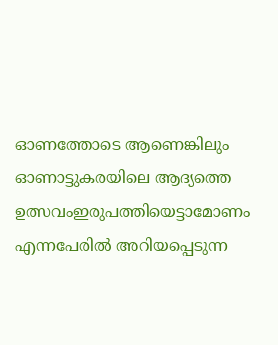ഓണത്തോടെ ആണെങ്കിലും ഓണാട്ടുകരയിലെ ആദ്യത്തെ ഉത്സവംഇരുപത്തിയെട്ടാമോണം എന്നപേരിൽ അറിയപ്പെടുന്ന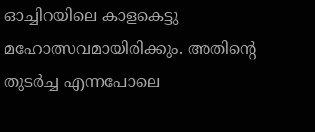ഓച്ചിറയിലെ കാളകെട്ടു മഹോത്സവമായിരിക്കും. അതിന്റെ തുടർച്ച എന്നപോലെ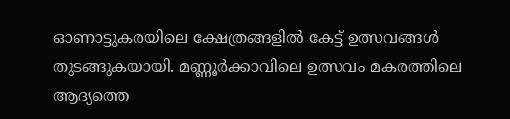ഓണാട്ടുകരയിലെ ക്ഷേത്രങ്ങളിൽ കേട്ട് ഉത്സവങ്ങൾ തുടങ്ങുകയായി. മണ്ണൂർക്കാവിലെ ഉത്സവം മകരത്തിലെ ആദ്യത്തെ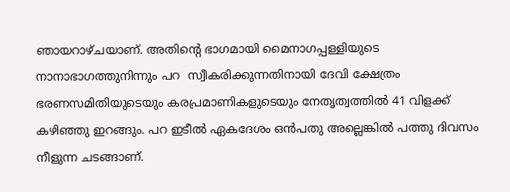ഞായറാഴ്ചയാണ്. അതിന്റെ ഭാഗമായി മൈനാഗപ്പള്ളിയുടെ നാനാഭാഗത്തുനിന്നും പറ  സ്വീകരിക്കുന്നതിനായി ദേവി ക്ഷേത്രം ഭരണസമിതിയുടെയും കരപ്രമാണികളുടെയും നേതൃത്വത്തിൽ 41 വിളക്ക് കഴിഞ്ഞു ഇറങ്ങും. പറ ഇടീൽ ഏകദേശം ഒൻപതു അല്ലെങ്കിൽ പത്തു ദിവസം നീളുന്ന ചടങ്ങാണ്.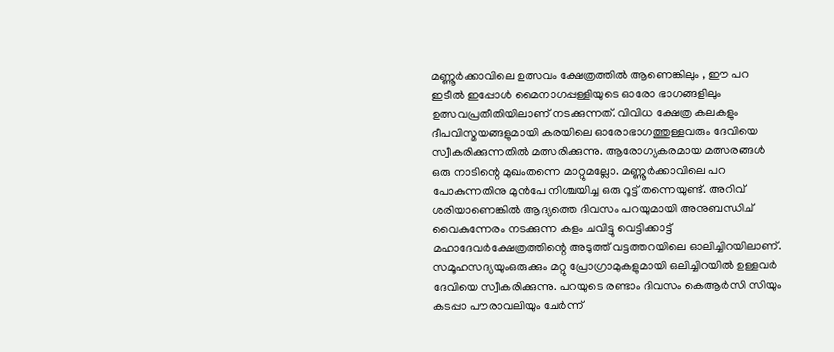മണ്ണൂർക്കാവിലെ ഉത്സവം ക്ഷേത്രത്തിൽ ആണെങ്കിലും , ഈ പറ ഇടീൽ ഇപ്പോൾ മൈനാഗപ്പള്ളിയുടെ ഓരോ ഭാഗങ്ങളിലും ഉത്സവപ്രതീതിയിലാണ് നടക്കുന്നത്. വിവിധ ക്ഷേത്ര കലകളും ദീപവിസ്മയങ്ങളുമായി കരയിലെ ഓരോഭാഗത്തുള്ളവരും ദേവിയെ സ്വീകരിക്കുന്നതിൽ മത്സരിക്കുന്നു. ആരോഗ്യകരമായ മത്സരങ്ങൾ ഒരു നാടിന്റെ മുഖംതന്നെ മാറ്റുമല്ലോ. മണ്ണൂർക്കാവിലെ പറ പോകുന്നതിനു മുൻപേ നിശ്ചയിച്ച ഒരു റൂട്ട് തന്നെയുണ്ട്. അറിവ് ശരിയാണെങ്കിൽ ആദ്യത്തെ ദിവസം പറയുമായി അനുബന്ധിച് വൈകുന്നേരം നടക്കുന്ന കളം ചവിട്ടു വെട്ടിക്കാട്ട് മഹാദേവർക്ഷേത്രത്തിന്റെ അടുത്ത് വട്ടത്തറയിലെ ഓലിച്ചിറയിലാണ്. സമൂഹസദ്യയുംഒരുക്കും മറ്റു പ്രോഗ്രാമുകളുമായി ഒലിച്ചിറയിൽ ഉള്ളവർ ദേവിയെ സ്വീകരിക്കുന്നു. പറയുടെ രണ്ടാം ദിവസം കെആർസി സിയും കടപ്പാ പൗരാവലിയും ചേർന്ന്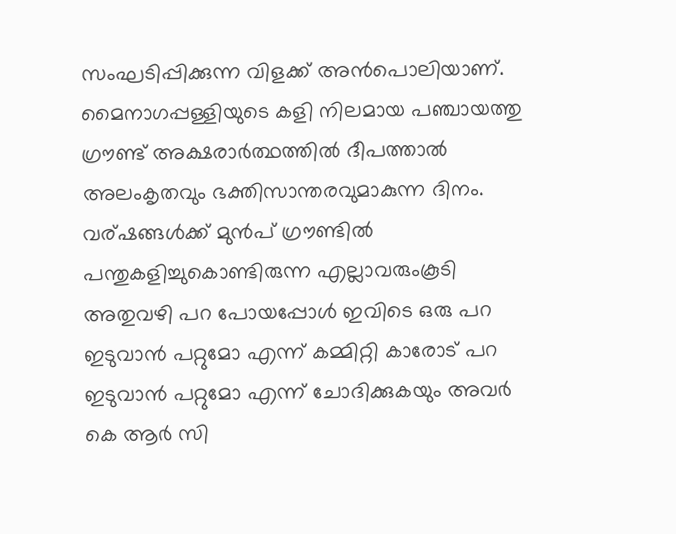സംഘടിപ്പിക്കുന്ന വിളക്ക് അൻപൊലിയാണ്. മൈനാഗപ്പള്ളിയുടെ കളി നിലമായ പഞ്ചായത്തു ഗ്രൗണ്ട് അക്ഷരാർത്ഥത്തിൽ ദീപത്താൽ അലംകൃതവും ഭക്തിസാന്തരവുമാകുന്ന ദിനം. വര്ഷങ്ങൾക്ക് മുൻപ് ഗ്രൗണ്ടിൽ പന്തുകളിച്ചുകൊണ്ടിരുന്ന എല്ലാവരുംകൂടി അതുവഴി പറ പോയപ്പോൾ ഇവിടെ ഒരു പറ ഇടുവാൻ പറ്റുമോ എന്ന് കമ്മിറ്റി കാരോട് പറ ഇടുവാൻ പറ്റുമോ എന്ന് ചോദിക്കുകയും അവർ കെ ആർ സി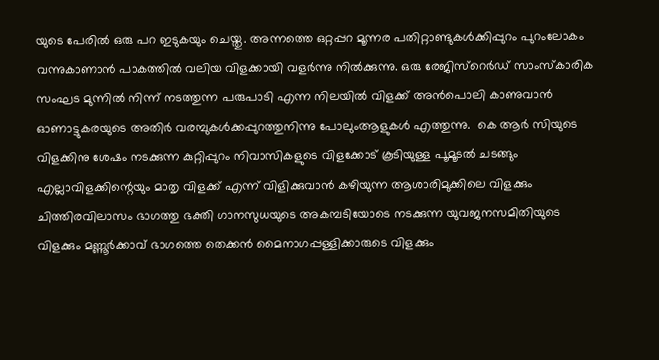യുടെ പേരിൽ ഒരു പറ ഇടുകയും ചെയ്തു. അന്നത്തെ ഒറ്റപ്പറ മൂന്നര പതിറ്റാണ്ടുകൾക്കിപ്പുറം പുറംലോകം വന്നുകാണാൻ പാകത്തിൽ വലിയ വിളക്കായി വളർന്നു നിൽക്കുന്നു. ഒരു രേജിസ്റെർഡ് സാംസ്‌കാരിക സംഘട മുന്നിൽ നിന്ന് നടത്തുന്ന പരുപാടി എന്ന നിലയിൽ വിളക്ക് അൻപൊലി കാണുവാൻ  ഓണാട്ടുകരയുടെ അതിർ വരമ്പുകൾക്കപ്പുറത്തുനിന്നു പോലുംആളുകൾ എത്തുന്നു.  കെ ആർ സിയുടെ വിളക്കിനു ശേഷം നടക്കുന്ന കുറ്റിപ്പുറം നിവാസികളുടെ വിളക്കോട് കൂടിയുള്ള പൂമൂടൽ ചടങ്ങും എല്ലാവിളക്കിന്റെയും മാതൃ വിളക്ക് എന്ന് വിളിക്കുവാൻ കഴിയുന്ന ആശാരിമുക്കിലെ വിളക്കും ചിത്തിരവിലാസം ഭാഗത്തു ഭക്തി ഗാനസുധയുടെ അകമ്പടിയോടെ നടക്കുന്ന യുവജനസമിതിയുടെ വിളക്കും മണ്ണൂർക്കാവ്‌ ഭാഗത്തെ തെക്കൻ മൈനാഗപ്പള്ളിക്കാരുടെ വിളക്കും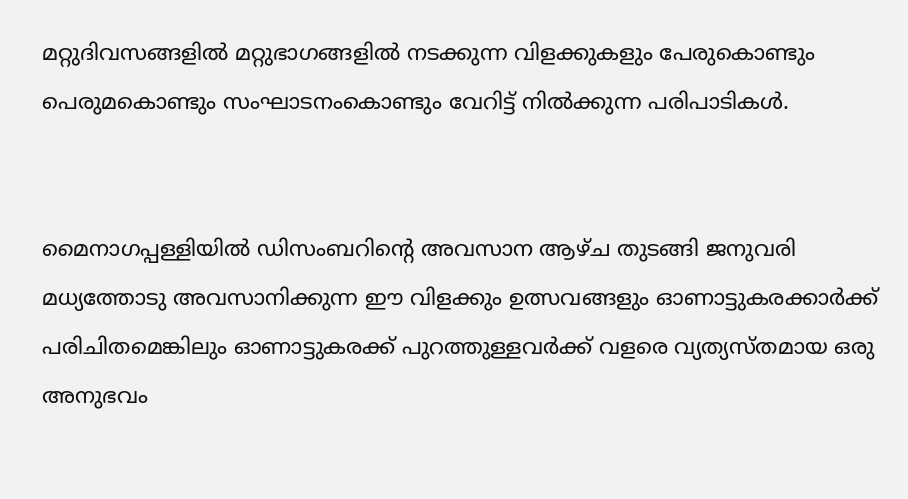മറ്റുദിവസങ്ങളിൽ മറ്റുഭാഗങ്ങളിൽ നടക്കുന്ന വിളക്കുകളും പേരുകൊണ്ടും പെരുമകൊണ്ടും സംഘാടനംകൊണ്ടും വേറിട്ട് നിൽക്കുന്ന പരിപാടികൾ.


മൈനാഗപ്പള്ളിയിൽ ഡിസംബറിന്റെ അവസാന ആഴ്ച തുടങ്ങി ജനുവരി മധ്യത്തോടു അവസാനിക്കുന്ന ഈ വിളക്കും ഉത്സവങ്ങളും ഓണാട്ടുകരക്കാർക്ക് പരിചിതമെങ്കിലും ഓണാട്ടുകരക്ക് പുറത്തുള്ളവർക്ക് വളരെ വ്യത്യസ്തമായ ഒരു അനുഭവം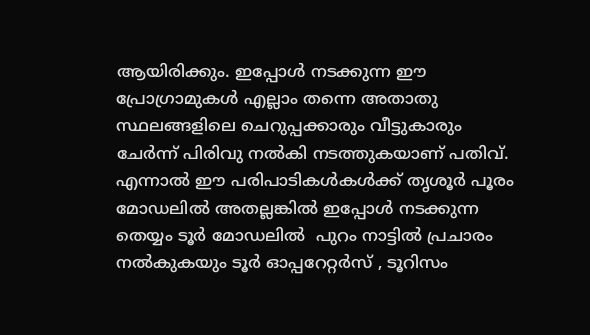ആയിരിക്കും. ഇപ്പോൾ നടക്കുന്ന ഈ പ്രോഗ്രാമുകൾ എല്ലാം തന്നെ അതാതു സ്ഥലങ്ങളിലെ ചെറുപ്പക്കാരും വീട്ടുകാരും ചേർന്ന് പിരിവു നൽകി നടത്തുകയാണ് പതിവ്. എന്നാൽ ഈ പരിപാടികൾകൾക്ക് തൃശൂർ പൂരം മോഡലിൽ അതല്ലങ്കിൽ ഇപ്പോൾ നടക്കുന്ന തെയ്യം ടൂർ മോഡലിൽ  പുറം നാട്ടിൽ പ്രചാരം നൽകുകയും ടൂർ ഓപ്പറേറ്റർസ് , ടൂറിസം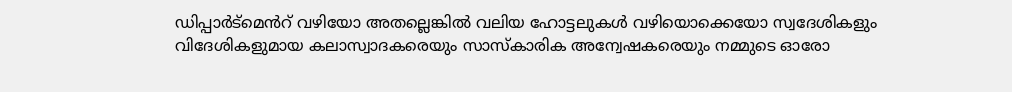ഡിപ്പാർട്മെൻറ് വഴിയോ അതല്ലെങ്കിൽ വലിയ ഹോട്ടലുകൾ വഴിയൊക്കെയോ സ്വദേശികളും വിദേശികളുമായ കലാസ്വാദകരെയും സാസ്കാരിക അന്വേഷകരെയും നമ്മുടെ ഓരോ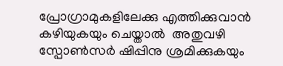പ്രോഗ്രാമുകളിലേക്കു എത്തിക്കുവാൻ കഴിയുകയും ചെയ്താൽ  അതുവഴി സ്പോൺസർ ഷിപ്പിനു ശ്രമിക്കുകയും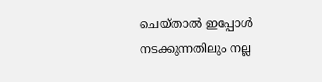ചെയ്താൽ ഇപ്പോൾ നടക്കുന്നതിലും നല്ല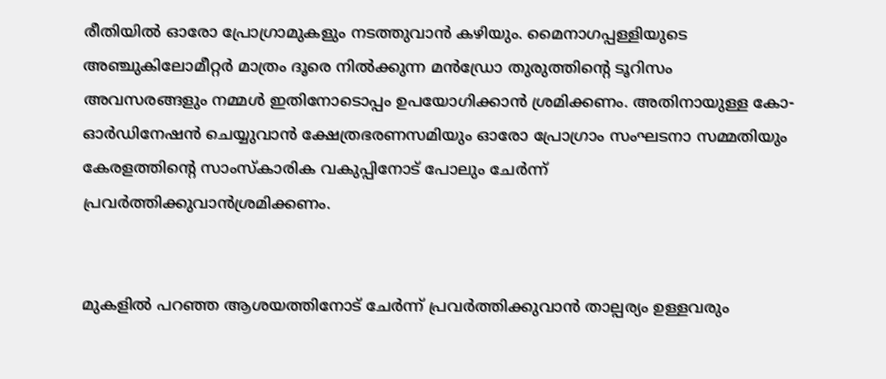രീതിയിൽ ഓരോ പ്രോഗ്രാമുകളും നടത്തുവാൻ കഴിയും. മൈനാഗപ്പള്ളിയുടെ അഞ്ചുകിലോമീറ്റർ മാത്രം ദൂരെ നിൽക്കുന്ന മൻഡ്രോ തുരുത്തിന്റെ ടൂറിസം അവസരങ്ങളും നമ്മൾ ഇതിനോടൊപ്പം ഉപയോഗിക്കാൻ ശ്രമിക്കണം. അതിനായുള്ള കോ-ഓർഡിനേഷൻ ചെയ്യുവാൻ ക്ഷേത്രഭരണസമിയും ഓരോ പ്രോഗ്രാം സംഘടനാ സമ്മതിയും  കേരളത്തിന്റെ സാംസ്‌കാരിക വകുപ്പിനോട് പോലും ചേർന്ന് പ്രവർത്തിക്കുവാൻശ്രമിക്കണം.


മുകളിൽ പറഞ്ഞ ആശയത്തിനോട് ചേർന്ന് പ്രവർത്തിക്കുവാൻ താല്പര്യം ഉള്ളവരും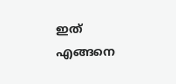ഇത് എങ്ങനെ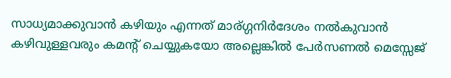സാധ്യമാക്കുവാൻ കഴിയും എന്നത് മാര്ഗ്ഗനിർദേശം നൽകുവാൻ കഴിവുള്ളവരും കമന്റ് ചെയ്യുകയോ അല്ലെങ്കിൽ പേർസണൽ മെസ്സേജ്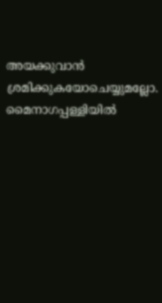അയക്കുവാൻ ശ്രമിക്കുകയോചെയ്യുമല്ലോ. മൈനാഗപ്പള്ളിയിൽ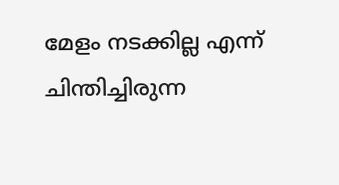മേളം നടക്കില്ല എന്ന് ചിന്തിച്ചിരുന്ന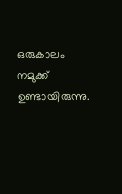ഒരുകാലം നമുക്ക് ഉണ്ടായിരുന്നു.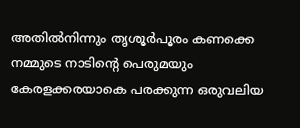അതിൽനിന്നും തൃശൂർപൂരം കണക്കെ നമ്മുടെ നാടിന്റെ പെരുമയും കേരളക്കരയാകെ പരക്കുന്ന ഒരുവലിയ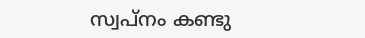സ്വപ്നം കണ്ടു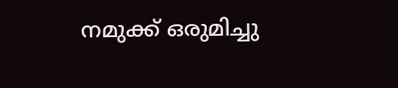നമുക്ക് ഒരുമിച്ചു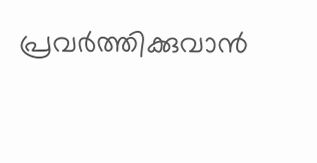പ്രവർത്തിക്കുവാൻ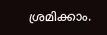ശ്രമിക്കാം.